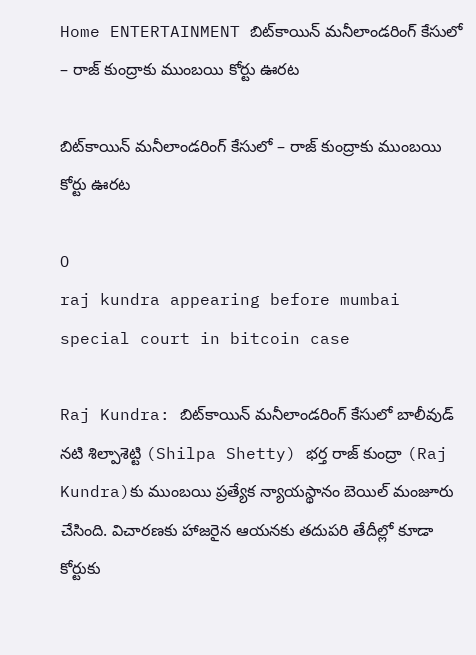Home ENTERTAINMENT బిట్‌కాయిన్‌ మనీలాండరింగ్‌ కేసులో – రాజ్ కుంద్రాకు ముంబయి కోర్టు ఊరట

బిట్‌కాయిన్‌ మనీలాండరింగ్‌ కేసులో – రాజ్ కుంద్రాకు ముంబయి కోర్టు ఊరట

0
raj kundra appearing before mumbai special court in bitcoin case

Raj Kundra: బిట్‌కాయిన్‌ మనీలాండరింగ్‌ కేసులో బాలీవుడ్ నటి శిల్పాశెట్టి (Shilpa Shetty) భర్త రాజ్ కుంద్రా (Raj Kundra)కు ముంబయి ప్రత్యేక న్యాయస్థానం బెయిల్ మంజూరు చేసింది. విచారణకు హాజరైన ఆయనకు తదుపరి తేదీల్లో కూడా కోర్టుకు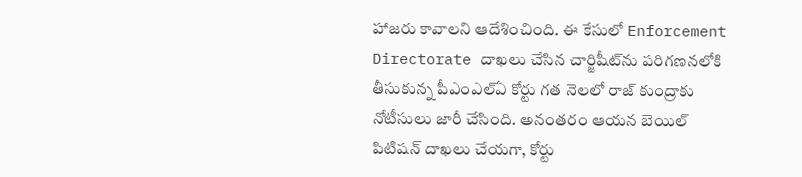హాజరు కావాలని ఆదేశించింది. ఈ కేసులో Enforcement Directorate దాఖలు చేసిన చార్జిషీట్‌ను పరిగణనలోకి తీసుకున్న పీఎంఎల్‌ఏ కోర్టు గత నెలలో రాజ్ కుంద్రాకు నోటీసులు జారీ చేసింది. అనంతరం ఆయన బెయిల్ పిటిషన్ దాఖలు చేయగా, కోర్టు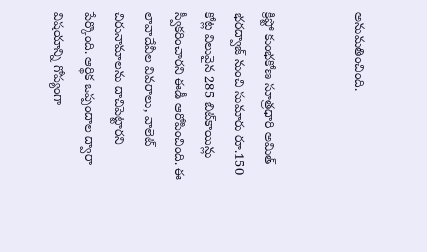అనుమతించింది.


క్రిప్టో కుంభకోణ సూత్రధారి అమిత్ భరద్వాజ్ నుంచి సుమారు రూ.150 కోట్ల విలువైన 285 బిట్‌కాయిన్లు స్వీకరించారని ఈడీ ఆరోపించింది. ఈ లావాదేవీల వివరాలు, వాలెట్ చిరునామాలను దాచిపెట్టారని పేర్కొంది. ఆర్థిక ఒప్పందాల ద్వారా విషయాన్ని గోప్యంగా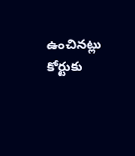ఉంచినట్లు కోర్టుకు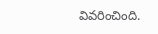వివరించింది.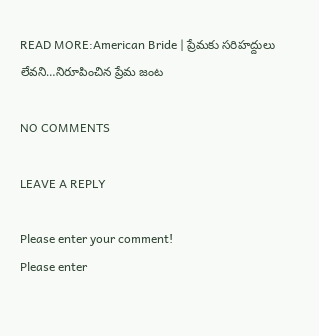READ MORE:American Bride | ప్రేమకు సరిహద్దులు లేవని…నిరూపించిన ప్రేమ జంట

NO COMMENTS

LEAVE A REPLY

Please enter your comment!
Please enter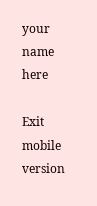your name here

Exit mobile version